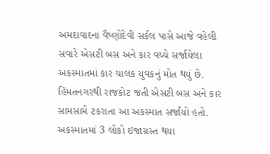અમદાવાદના વૈષ્ણોદેવી સર્કલ પાસે આજે વહેલી સવારે એસટી બસ અને કાર વચ્ચે સર્જાયેલા અકસ્માતમાં કાર ચાલક યુવકનું મોત થયું છે.
હિંમતનગરથી રાજકોટ જતી એસટી બસ અને કાર સામસામે ટકરાતા આ અકસ્માત સર્જાયો હતો. અકસ્માતમાં 3 લોકો ઇજાગ્રસ્ત થયા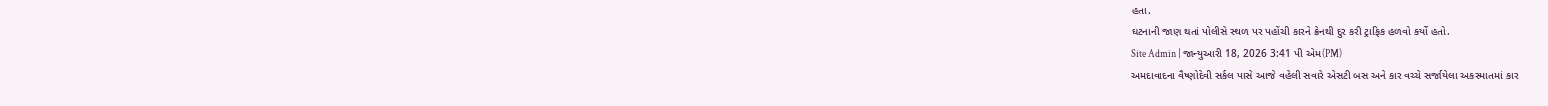હતા.
ઘટનાની જાણ થતાં પોલીસે સ્થળ પર પહોંચી કારને ક્રેનથી દુર કરી ટ્રાફિક હળવો કર્યો હતો.
Site Admin | જાન્યુઆરી 18, 2026 3:41 પી એમ(PM)
અમદાવાદના વૈષ્ણોદેવી સર્કલ પાસે આજે વહેલી સવારે એસટી બસ અને કાર વચ્ચે સર્જાયેલા અકસ્માતમાં કાર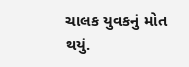ચાલક યુવકનું મોત થયું.